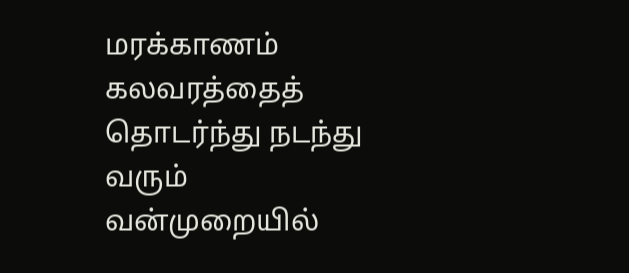மரக்காணம் கலவரத்தைத் தொடர்ந்து நடந்து வரும் வன்முறையில்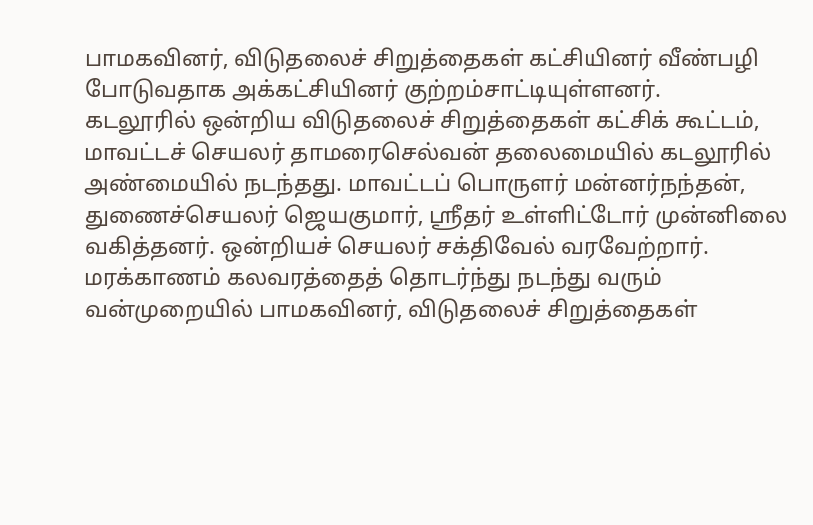பாமகவினர், விடுதலைச் சிறுத்தைகள் கட்சியினர் வீண்பழி போடுவதாக அக்கட்சியினர் குற்றம்சாட்டியுள்ளனர்.
கடலூரில் ஒன்றிய விடுதலைச் சிறுத்தைகள் கட்சிக் கூட்டம், மாவட்டச் செயலர் தாமரைசெல்வன் தலைமையில் கடலூரில் அண்மையில் நடந்தது. மாவட்டப் பொருளர் மன்னர்நந்தன், துணைச்செயலர் ஜெயகுமார், ஸ்ரீதர் உள்ளிட்டோர் முன்னிலை வகித்தனர். ஒன்றியச் செயலர் சக்திவேல் வரவேற்றார். மரக்காணம் கலவரத்தைத் தொடர்ந்து நடந்து வரும் வன்முறையில் பாமகவினர், விடுதலைச் சிறுத்தைகள்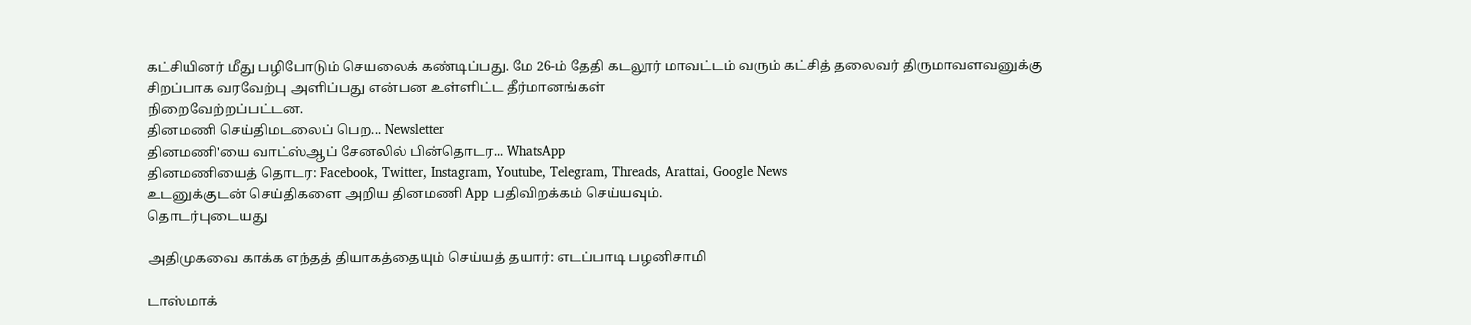கட்சியினர் மீது பழிபோடும் செயலைக் கண்டிப்பது. மே 26-ம் தேதி கடலூர் மாவட்டம் வரும் கட்சித் தலைவர் திருமாவளவனுக்கு சிறப்பாக வரவேற்பு அளிப்பது என்பன உள்ளிட்ட தீர்மானங்கள்
நிறைவேற்றப்பட்டன.
தினமணி செய்திமடலைப் பெற... Newsletter
தினமணி'யை வாட்ஸ்ஆப் சேனலில் பின்தொடர... WhatsApp
தினமணியைத் தொடர: Facebook, Twitter, Instagram, Youtube, Telegram, Threads, Arattai, Google News
உடனுக்குடன் செய்திகளை அறிய தினமணி App பதிவிறக்கம் செய்யவும்.
தொடர்புடையது

அதிமுகவை காக்க எந்தத் தியாகத்தையும் செய்யத் தயார்: எடப்பாடி பழனிசாமி

டாஸ்மாக்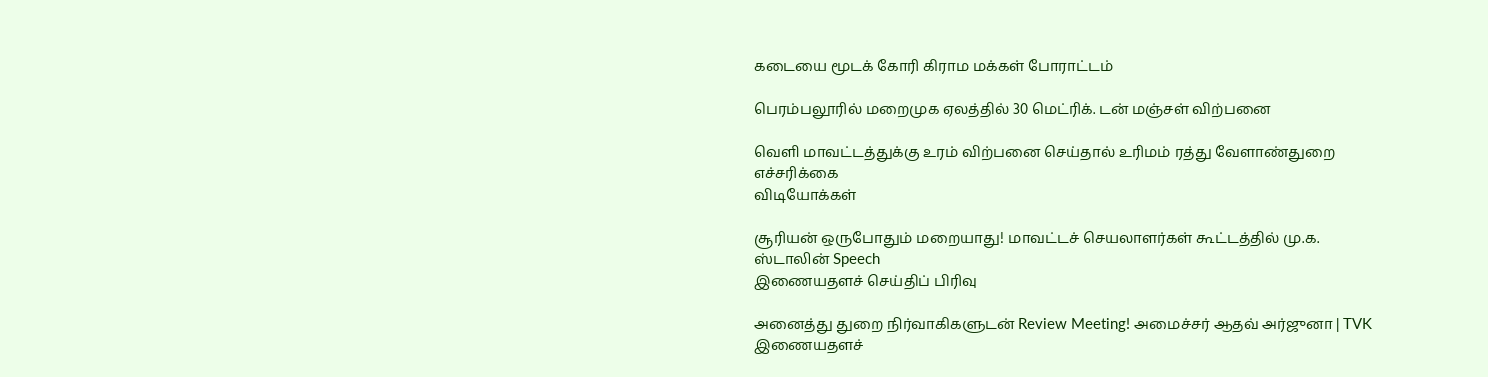கடையை மூடக் கோரி கிராம மக்கள் போராட்டம்

பெரம்பலூரில் மறைமுக ஏலத்தில் 30 மெட்ரிக். டன் மஞ்சள் விற்பனை

வெளி மாவட்டத்துக்கு உரம் விற்பனை செய்தால் உரிமம் ரத்து வேளாண்துறை எச்சரிக்கை
விடியோக்கள்

சூரியன் ஒருபோதும் மறையாது! மாவட்டச் செயலாளர்கள் கூட்டத்தில் மு.க. ஸ்டாலின் Speech
இணையதளச் செய்திப் பிரிவு

அனைத்து துறை நிர்வாகிகளுடன் Review Meeting! அமைச்சர் ஆதவ் அர்ஜுனா | TVK
இணையதளச்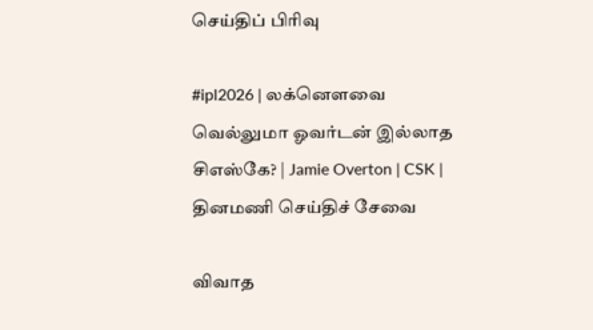செய்திப் பிரிவு

#ipl2026 | லக்னௌவை வெல்லுமா ஓவர்டன் இல்லாத சிஎஸ்கே? | Jamie Overton | CSK |
தினமணி செய்திச் சேவை

விவாத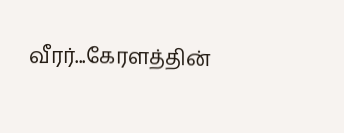வீரர்...கேரளத்தின்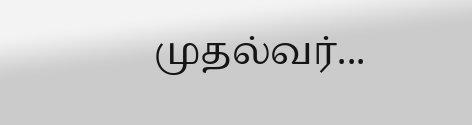முதல்வர்...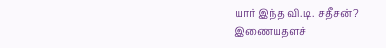யார் இந்த வி.டி. சதீசன்?
இணையதளச்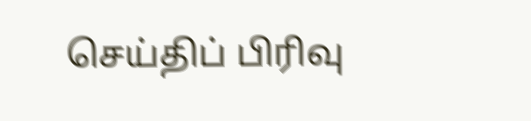செய்திப் பிரிவு